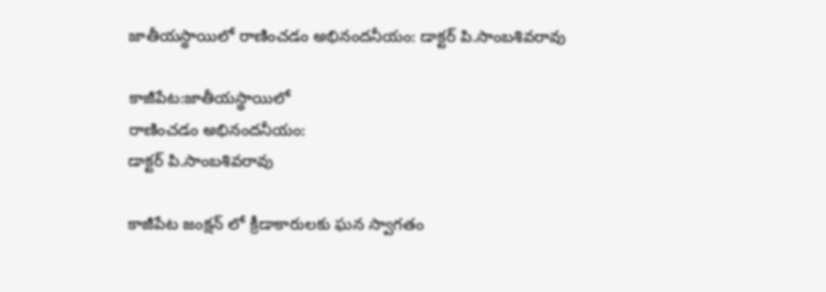జాతీయస్థాయిలో రాణించడం అభినందనీయం: డాక్టర్ పి.సాంబశివరావు

కాజీపేట:జాతీయస్థాయిలో
రాణించడం అభినందనీయం:
డాక్టర్ పి.సాంబశివరావు

కాజీపేట జంక్షన్ లో క్రీడాకారులకు ఘన స్వాగతం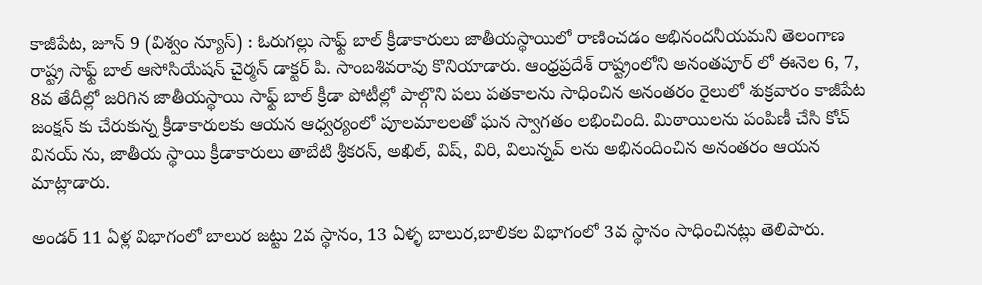కాజీపేట, జూన్ 9 (విశ్వం న్యూస్) : ఓరుగల్లు సాఫ్ట్ బాల్ క్రీడాకారులు జాతీయస్థాయిలో రాణించడం అభినందనీయమని తెలంగాణ రాష్ట్ర సాఫ్ట్ బాల్ ఆసోసియేషన్ చైర్మన్ డాక్టర్ పి. సాంబశివరావు కొనియాడారు. ఆంధ్రప్రదేశ్ రాష్ట్రంలోని అనంతపూర్ లో ఈనెల 6, 7, 8వ తేదీల్లో జరిగిన జాతీయస్థాయి సాఫ్ట్ బాల్ క్రీడా పోటీల్లో పాల్గొని పలు పతకాలను సాధించిన అనంతరం రైలులో శుక్రవారం కాజీపేట జంక్షన్ కు చేరుకున్న క్రీడాకారులకు ఆయన ఆధ్వర్యంలో పూలమాలలతో ఘన స్వాగతం లభించింది. మిఠాయిలను పంపిణీ చేసి కోచ్ వినయ్ ను, జాతీయ స్థాయి క్రీడాకారులు తాబేటి శ్రీకరన్, అఖిల్, విష్, విరి, విలున్నవ్ లను అభినందించిన అనంతరం ఆయన మాట్లాడారు.

అండర్ 11 ఏళ్ల విభాగంలో బాలుర జట్టు 2వ స్థానం, 13 ఏళ్ళ బాలుర,బాలికల విభాగంలో 3వ స్థానం సాధించినట్లు తెలిపారు.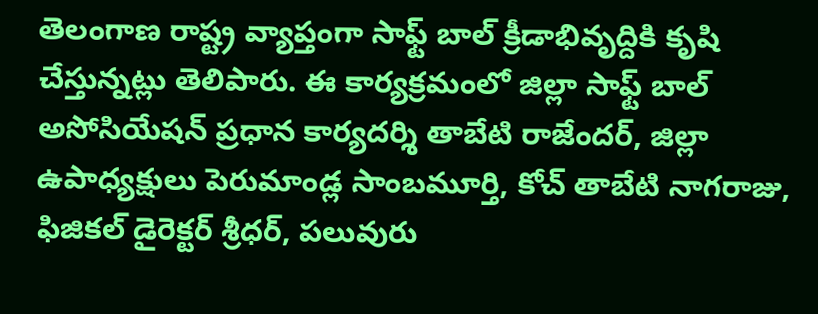తెలంగాణ రాష్ట్ర వ్యాప్తంగా సాఫ్ట్ బాల్ క్రీడాభివృద్దికి కృషి చేస్తున్నట్లు తెలిపారు. ఈ కార్యక్రమంలో జిల్లా సాఫ్ట్ బాల్ అసోసియేషన్ ప్రధాన కార్యదర్శి తాబేటి రాజేందర్, జిల్లా ఉపాధ్యక్షులు పెరుమాండ్ల సాంబమూర్తి, కోచ్ తాబేటి నాగరాజు, ఫిజికల్ డైరెక్టర్ శ్రీధర్, పలువురు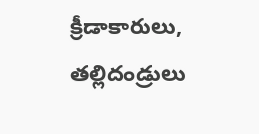క్రీడాకారులు, తల్లిదండ్రులు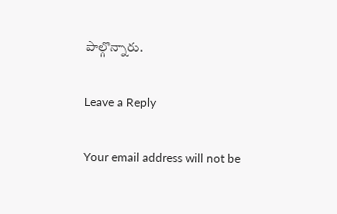పాల్గొన్నారు.

Leave a Reply

Your email address will not be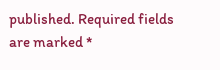published. Required fields are marked *